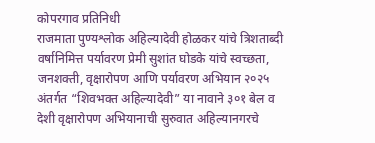कोपरगाव प्रतिनिधी
राजमाता पुण्यश्लोक अहिल्यादेवी होळकर यांचे त्रिशताब्दी वर्षानिमित्त पर्यावरण प्रेमी सुशांत घोडके यांचे स्वच्छता, जनशक्ती, वृक्षारोपण आणि पर्यावरण अभियान २०२५ अंतर्गत “शिवभक्त अहिल्यादेवी” या नावाने ३०१ बेल व देशी वृक्षारोपण अभियानाची सुरुवात अहिल्यानगरचे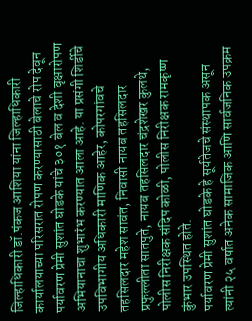जिल्हाधिकारी डॉ.पंकज आशिया यांना जिल्हाधिकारी कार्यालयाच्या परिसरात रोपण करण्यासाठी बेलाचे रोप देवून पर्यावरण प्रेमी सुशांत घोडके यांचे ३०१ बेल व देशी वृक्षारोपण अभियानाचा शुभारंभ करण्यात आला आहे. या प्रसंगी शिर्डीचे उपविभागीय अधिकारी माणिक आहेर, कोपरगांवचे तहसिलदार महेश सावंत, निवासी नायब तहसिलदार प्रफुल्लीता सातपुते, नायब तहसिलदार चंद्रशेखर कुलथे, पोलीस निरीक्षक संदिप कोळी, पोलीस निरीक्षक रामकृष्ण कुंभार उपस्थित होते.
पर्यावरण प्रेमी सुशांत घोडके हे सूर्यतेजचे संस्थापक असून त्यांनी २५ वर्षात अनेक सामाजिक आणि सार्वजनिक उपक्रम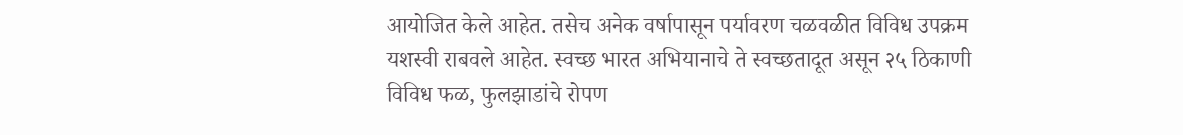आयोजित केले आहेत. तसेच अनेक वर्षापासून पर्यावरण चळवळीत विविध उपक्रम यशस्वी राबवले आहेत. स्वच्छ भारत अभियानाचे ते स्वच्छतादूत असून २५ ठिकाणी विविध फळ, फुलझाडांचे रोपण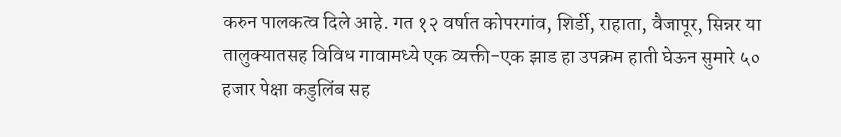करुन पालकत्व दिले आहे. गत १२ वर्षात कोपरगांव, शिर्डी, राहाता, वैजापूर, सिन्नर या तालुक्यातसह विविध गावामध्ये एक व्यक्ती-एक झाड हा उपक्रम हाती घेऊन सुमारे ५० हजार पेक्षा कडुलिंब सह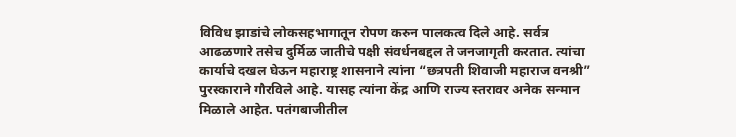विविध झाडांचे लोकसहभागातून रोपण करुन पालकत्व दिले आहे. सर्वत्र आढळणारे तसेच दुर्मिळ जातीचे पक्षी संवर्धनबद्दल ते जनजागृती करतात. त्यांचा कार्याचे दखल घेऊन महाराष्ट्र शासनाने त्यांना “छत्रपती शिवाजी महाराज वनश्री” पुरस्काराने गौरविले आहे. यासह त्यांना केंद्र आणि राज्य स्तरावर अनेक सन्मान मिळाले आहेत. पतंगबाजीतील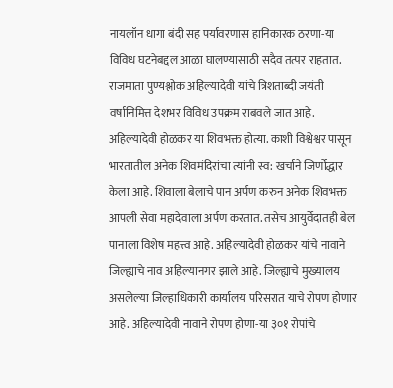नायलॉन धागा बंदी सह पर्यावरणास हानिकारक ठरणा-या विविध घटनेबद्दल आळा घालण्यासाठी सदैव तत्पर राहतात.
राजमाता पुण्यश्लोक अहिल्यादेवी यांचे त्रिशताब्दी जयंती वर्षानिमित्त देशभर विविध उपक्रम राबवले जात आहे. अहिल्यादेवी होळकर या शिवभक्त होत्या. काशी विश्वेश्वर पासून भारतातील अनेक शिवमंदिरांचा त्यांनी स्व: खर्चाने जिर्णोद्धार केला आहे. शिवाला बेलाचे पान अर्पण करुन अनेक शिवभक्त आपली सेवा महादेवाला अर्पण करतात. तसेच आयुर्वेदातही बेल पानाला विशेष महत्त्व आहे. अहिल्यादेवी होळकर यांचे नावाने जिल्ह्याचे नाव अहिल्यानगर झाले आहे. जिल्ह्याचे मुख्यालय असलेल्या जिल्हाधिकारी कार्यालय परिसरात याचे रोपण होणार आहे. अहिल्यादेवी नावाने रोपण होणा-या ३०१ रोपांचे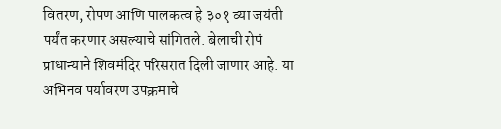वितरण, रोपण आणि पालकत्व हे ३०१ व्या जयंती पर्यंत करणार असल्याचे सांगितले. बेलाची रोपं प्राधान्याने शिवमंदिर परिसरात दिली जाणार आहे. या अभिनव पर्यावरण उपक्रमाचे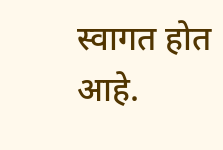स्वागत होत आहे.